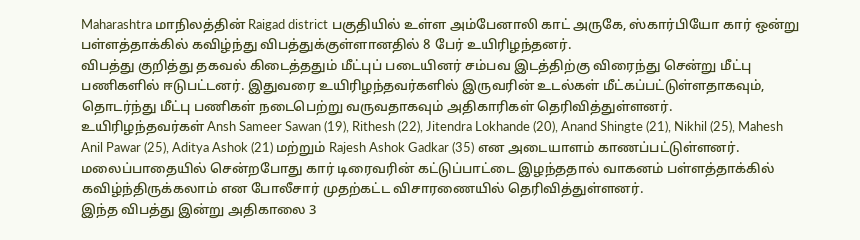Maharashtra மாநிலத்தின் Raigad district பகுதியில் உள்ள அம்பேனாலி காட் அருகே, ஸ்கார்பியோ கார் ஒன்று பள்ளத்தாக்கில் கவிழ்ந்து விபத்துக்குள்ளானதில் 8 பேர் உயிரிழந்தனர்.
விபத்து குறித்து தகவல் கிடைத்ததும் மீட்புப் படையினர் சம்பவ இடத்திற்கு விரைந்து சென்று மீட்பு பணிகளில் ஈடுபட்டனர். இதுவரை உயிரிழந்தவர்களில் இருவரின் உடல்கள் மீட்கப்பட்டுள்ளதாகவும், தொடர்ந்து மீட்பு பணிகள் நடைபெற்று வருவதாகவும் அதிகாரிகள் தெரிவித்துள்ளனர்.
உயிரிழந்தவர்கள் Ansh Sameer Sawan (19), Rithesh (22), Jitendra Lokhande (20), Anand Shingte (21), Nikhil (25), Mahesh Anil Pawar (25), Aditya Ashok (21) மற்றும் Rajesh Ashok Gadkar (35) என அடையாளம் காணப்பட்டுள்ளனர்.
மலைப்பாதையில் சென்றபோது கார் டிரைவரின் கட்டுப்பாட்டை இழந்ததால் வாகனம் பள்ளத்தாக்கில் கவிழ்ந்திருக்கலாம் என போலீசார் முதற்கட்ட விசாரணையில் தெரிவித்துள்ளனர்.
இந்த விபத்து இன்று அதிகாலை 3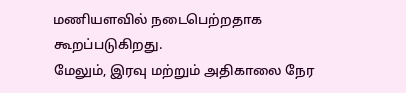மணியளவில் நடைபெற்றதாக கூறப்படுகிறது.
மேலும், இரவு மற்றும் அதிகாலை நேர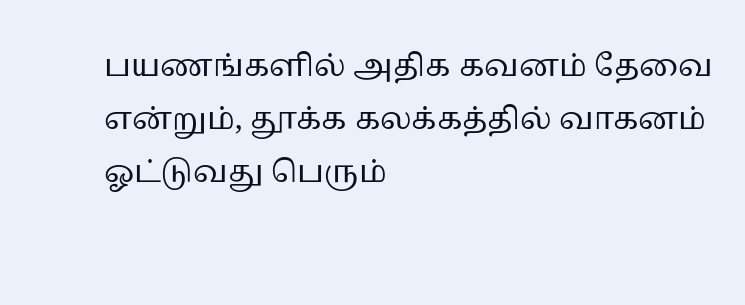பயணங்களில் அதிக கவனம் தேவை என்றும், தூக்க கலக்கத்தில் வாகனம் ஓட்டுவது பெரும்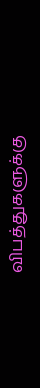விபத்துகளுக்கு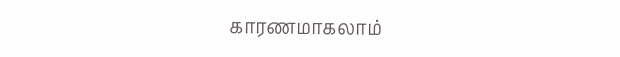காரணமாகலாம்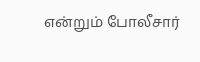என்றும் போலீசார்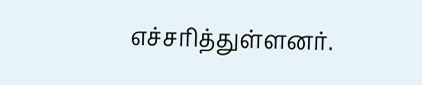எச்சரித்துள்ளனர்.